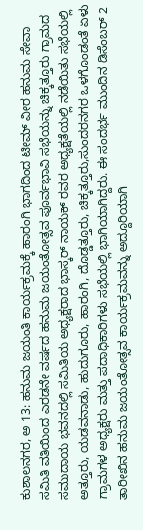ಕುಶಾಲನಗರ, ಅ 13: ಹನುಮ ಜಯಂತಿ ಕಾರ್ಯಕ್ರಮಕ್ಕೆ ಹಾರಂಗಿ ಭಾಗದಿಂದ ಟೀಮ್ ವೀರ ಹನುಮ ಸೇವಾ ಸಮಿತಿ ವತಿಯಿಂದ ಎರಡನೇ ವರ್ಷದ ಹನುಮ ಜಯಂತೋತ್ಸವ ಪೂರ್ವಭಾವಿ ಸಭೆಯನ್ನು ಚಿಕ್ಕತ್ತೂರು ಗ್ರಾಮದ ಸಮುದಾಯ ಭವನದಲ್ಲಿ ಸಮಿತಿಯ ಅಧ್ಯಕ್ಷರಾದ ಭಾಸ್ಕರ್ ನಾಯಕ್ ರವರ ಅಧ್ಯಕ್ಷತೆಯಲ್ಲಿ ನಡೆಯಿತು ಸಭೆಯಲ್ಲಿ ಅತ್ತೂರು, ಯಡವನಾಡು, ಹುದುಗೂರು, ಹಾರಂಗಿ, ದೊಡ್ಡತ್ತೂರು, ಚಿಕ್ಕತ್ತೂರು,ಸುಂದರನಗರ ಒಳಗೊಂಡಂತೆ ಏಳು ಗ್ರಾಮಗಳ ಅಧ್ಯಕ್ಷರು ಮತ್ತು ಪದಾಧಿಕಾರಿಗಳು ಸಭೆಯಲ್ಲಿ ಭಾಗಿಯಾಗಿದ್ದರು. ಈ ಸಂದರ್ಭ ಮುಂದಿನ ಡಿಸೆಂಬರ್ 2 ತಾರೀಖಿನ ಹನುಮ ಜಯಂತೋತ್ಸವ ಕಾರ್ಯಕ್ರಮವನ್ನು ಅದ್ದೂರಿಯಾಗಿ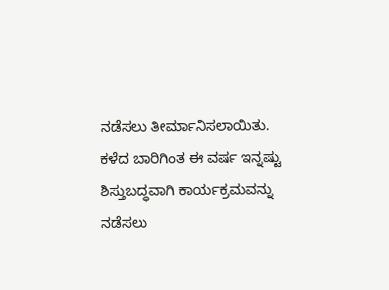ನಡೆಸಲು ತೀರ್ಮಾನಿಸಲಾಯಿತು. ಕಳೆದ ಬಾರಿಗಿಂತ ಈ ವರ್ಷ ಇನ್ನಷ್ಟು ಶಿಸ್ತುಬದ್ಧವಾಗಿ ಕಾರ್ಯಕ್ರಮವನ್ನು ನಡೆಸಲು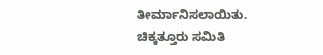ತೀರ್ಮಾನಿಸಲಾಯಿತು. ಚಿಕ್ಕತ್ತೂರು ಸಮಿತಿ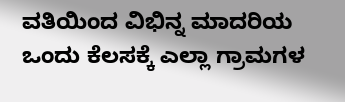ವತಿಯಿಂದ ವಿಭಿನ್ನ ಮಾದರಿಯ ಒಂದು ಕೆಲಸಕ್ಕೆ ಎಲ್ಲಾ ಗ್ರಾಮಗಳ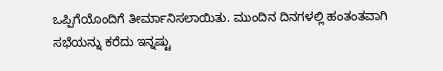ಒಪ್ಪಿಗೆಯೊಂದಿಗೆ ತೀರ್ಮಾನಿಸಲಾಯಿತು. ಮುಂದಿನ ದಿನಗಳಲ್ಲಿ ಹಂತಂತವಾಗಿ ಸಭೆಯನ್ನು ಕರೆದು ಇನ್ನಷ್ಟು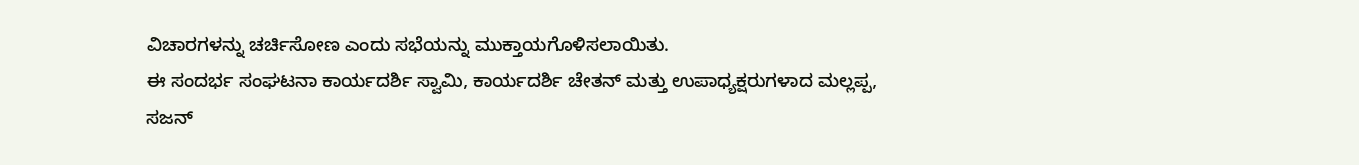ವಿಚಾರಗಳನ್ನು ಚರ್ಚಿಸೋಣ ಎಂದು ಸಭೆಯನ್ನು ಮುಕ್ತಾಯಗೊಳಿಸಲಾಯಿತು.
ಈ ಸಂದರ್ಭ ಸಂಘಟನಾ ಕಾರ್ಯದರ್ಶಿ ಸ್ವಾಮಿ, ಕಾರ್ಯದರ್ಶಿ ಚೇತನ್ ಮತ್ತು ಉಪಾಧ್ಯಕ್ಷರುಗಳಾದ ಮಲ್ಲಪ್ಪ, ಸಜನ್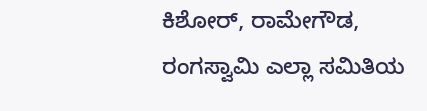ಕಿಶೋರ್, ರಾಮೇಗೌಡ, ರಂಗಸ್ವಾಮಿ ಎಲ್ಲಾ ಸಮಿತಿಯ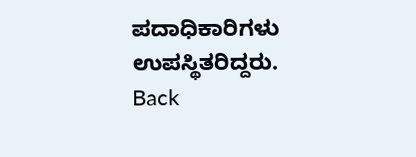ಪದಾಧಿಕಾರಿಗಳು ಉಪಸ್ಥಿತರಿದ್ದರು.
Back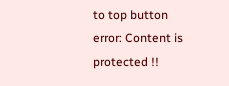to top button
error: Content is protected !!